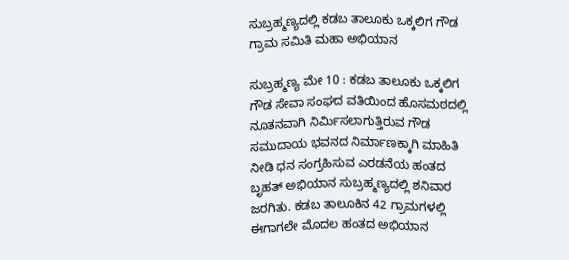ಸುಬ್ರಹ್ಮಣ್ಯದಲ್ಲಿ ಕಡಬ ತಾಲೂಕು ಒಕ್ಕಲಿಗ ಗೌಡ ಗ್ರಾಮ ಸಮಿತಿ ಮಹಾ ಅಭಿಯಾನ

ಸುಬ್ರಹ್ಮಣ್ಯ ಮೇ 10 : ಕಡಬ ತಾಲೂಕು ಒಕ್ಕಲಿಗ ಗೌಡ ಸೇವಾ ಸಂಘದ ವತಿಯಿಂದ ಹೊಸಮಠದಲ್ಲಿ ನೂತನವಾಗಿ ನಿರ್ಮಿಸಲಾಗುತ್ತಿರುವ ಗೌಡ ಸಮುದಾಯ ಭವನದ ನಿರ್ಮಾಣಕ್ಕಾಗಿ ಮಾಹಿತಿ ನೀಡಿ ಧನ ಸಂಗ್ರಹಿಸುವ ಎರಡನೆಯ ಹಂತದ ಬೃಹತ್ ಅಭಿಯಾನ ಸುಬ್ರಹ್ಮಣ್ಯದಲ್ಲಿ ಶನಿವಾರ ಜರಗಿತು. ಕಡಬ ತಾಲೂಕಿನ 42 ಗ್ರಾಮಗಳಲ್ಲಿ ಈಗಾಗಲೇ ಮೊದಲ ಹಂತದ ಅಭಿಯಾನ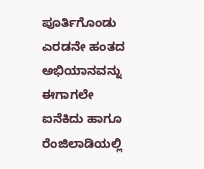ಪೂರ್ತಿಗೊಂಡು ಎರಡನೇ ಹಂತದ ಅಭಿಯಾನವನ್ನು ಈಗಾಗಲೇ ಐನೆಕಿದು ಹಾಗೂ ರೆಂಜಿಲಾಡಿಯಲ್ಲಿ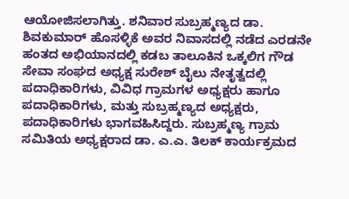ಆಯೋಜಿಸಲಾಗಿತ್ತು. ಶನಿವಾರ ಸುಬ್ರಹ್ಮಣ್ಯದ ಡಾ. ಶಿವಕುಮಾರ್ ಹೊಸಳ್ಳಿಕೆ ಅವರ ನಿವಾಸದಲ್ಲಿ ನಡೆದ ಎರಡನೇ ಹಂತದ ಅಭಿಯಾನದಲ್ಲಿ ಕಡಬ ತಾಲೂಕಿನ ಒಕ್ಕಲಿಗ ಗೌಡ ಸೇವಾ ಸಂಘದ ಅಧ್ಯಕ್ಷ ಸುರೇಶ್ ಬೈಲು ನೇತೃತ್ವದಲ್ಲಿ ಪದಾಧಿಕಾರಿಗಳು, ವಿವಿಧ ಗ್ರಾಮಗಳ ಅಧ್ಯಕ್ಷರು ಹಾಗೂ ಪದಾಧಿಕಾರಿಗಳು, ಮತ್ತು ಸುಬ್ರಹ್ಮಣ್ಯದ ಅಧ್ಯಕ್ಷರು, ಪದಾಧಿಕಾರಿಗಳು ಭಾಗವಹಿಸಿದ್ದರು. ಸುಬ್ರಹ್ಮಣ್ಯ ಗ್ರಾಮ ಸಮಿತಿಯ ಅಧ್ಯಕ್ಷರಾದ ಡಾ. ಎ.ಎ. ತಿಲಕ್ ಕಾರ್ಯಕ್ರಮದ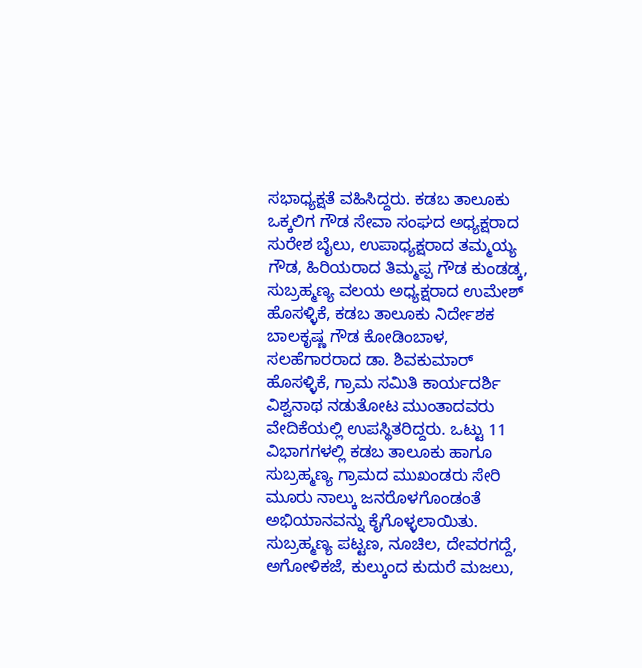ಸಭಾಧ್ಯಕ್ಷತೆ ವಹಿಸಿದ್ದರು. ಕಡಬ ತಾಲೂಕು ಒಕ್ಕಲಿಗ ಗೌಡ ಸೇವಾ ಸಂಘದ ಅಧ್ಯಕ್ಷರಾದ ಸುರೇಶ ಬೈಲು, ಉಪಾಧ್ಯಕ್ಷರಾದ ತಮ್ಮಯ್ಯ ಗೌಡ, ಹಿರಿಯರಾದ ತಿಮ್ಮಪ್ಪ ಗೌಡ ಕುಂಡಡ್ಕ, ಸುಬ್ರಹ್ಮಣ್ಯ ವಲಯ ಅಧ್ಯಕ್ಷರಾದ ಉಮೇಶ್ ಹೊಸಳ್ಳಿಕೆ, ಕಡಬ ತಾಲೂಕು ನಿರ್ದೇಶಕ ಬಾಲಕೃಷ್ಣ ಗೌಡ ಕೋಡಿಂಬಾಳ, ಸಲಹೆಗಾರರಾದ ಡಾ. ಶಿವಕುಮಾರ್ ಹೊಸಳ್ಳಿಕೆ, ಗ್ರಾಮ ಸಮಿತಿ ಕಾರ್ಯದರ್ಶಿ ವಿಶ್ವನಾಥ ನಡುತೋಟ ಮುಂತಾದವರು ವೇದಿಕೆಯಲ್ಲಿ ಉಪಸ್ಥಿತರಿದ್ದರು. ಒಟ್ಟು 11 ವಿಭಾಗಗಳಲ್ಲಿ ಕಡಬ ತಾಲೂಕು ಹಾಗೂ ಸುಬ್ರಹ್ಮಣ್ಯ ಗ್ರಾಮದ ಮುಖಂಡರು ಸೇರಿ ಮೂರು ನಾಲ್ಕು ಜನರೊಳಗೊಂಡಂತೆ ಅಭಿಯಾನವನ್ನು ಕೈಗೊಳ್ಳಲಾಯಿತು. ಸುಬ್ರಹ್ಮಣ್ಯ ಪಟ್ಟಣ, ನೂಚಿಲ, ದೇವರಗದ್ದೆ, ಅಗೋಳಿಕಜೆ, ಕುಲ್ಕುಂದ ಕುದುರೆ ಮಜಲು,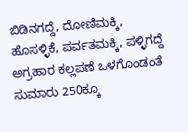ಬಿಡಿನಗದ್ದೆ, ದೋಣಿಮಕ್ಕಿ, ಹೊಸಳ್ಳಿಕೆ, ಪರ್ವತಮಕ್ಕಿ, ಪಳ್ಳಿಗದ್ದೆ ಅಗ್ರಹಾರ ಕಲ್ಲಪಣೆ ಒಳಗೊಂಡಂತೆ ಸುಮಾರು 250ಕ್ಕೂ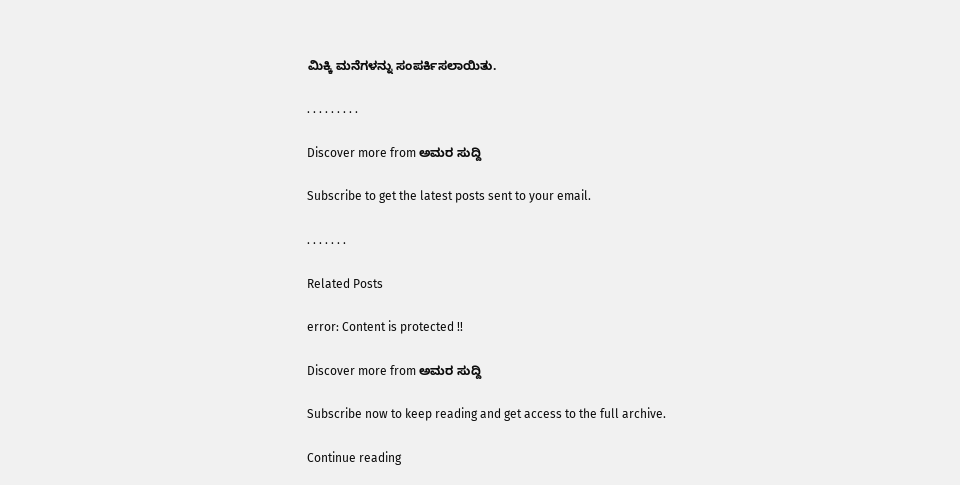ಮಿಕ್ಕಿ ಮನೆಗಳನ್ನು ಸಂಪರ್ಕಿಸಲಾಯಿತು.

. . . . . . . . .

Discover more from ಅಮರ ಸುದ್ದಿ

Subscribe to get the latest posts sent to your email.

. . . . . . .

Related Posts

error: Content is protected !!

Discover more from ಅಮರ ಸುದ್ದಿ

Subscribe now to keep reading and get access to the full archive.

Continue reading